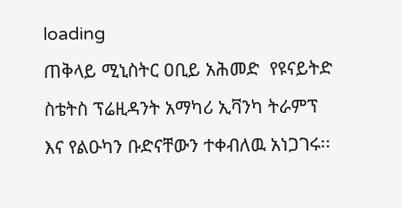loading
ጠቅላይ ሚኒስትር ዐቢይ አሕመድ  የዩናይትድ ስቴትስ ፕሬዚዳንት አማካሪ ኢቫንካ ትራምፕ እና የልዑካን ቡድናቸውን ተቀብለዉ አነጋገሩ፡፡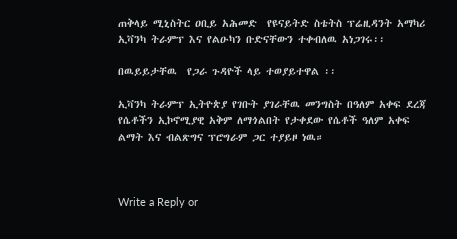ጠቅላይ ሚኒስትር ዐቢይ አሕመድ  የዩናይትድ ስቴትስ ፕሬዚዳንት አማካሪ ኢቫንካ ትራምፕ እና የልዑካን ቡድናቸውን ተቀብለዉ አነጋገሩ፡፡

በዉይይታቸዉ  የጋራ ጉዳዮች ላይ ተወያይተዋል ፡፡

ኢቫንካ ትራምፕ ኢትዮጵያ የገቡት ያገራቸዉ መንግስት በዓለም አቀፍ ደረጃ የሴቶችን ኢኮኖሚያዊ አቅም ለማጎልበት የታቀደው የሴቶች ዓለም አቀፍ ልማት እና ብልጽግና ፕሮግራም ጋር ተያይዞ ነዉ።



Write a Reply or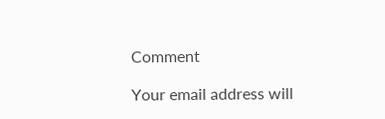Comment

Your email address will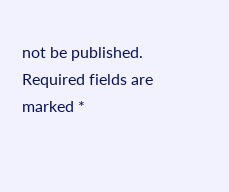not be published. Required fields are marked *